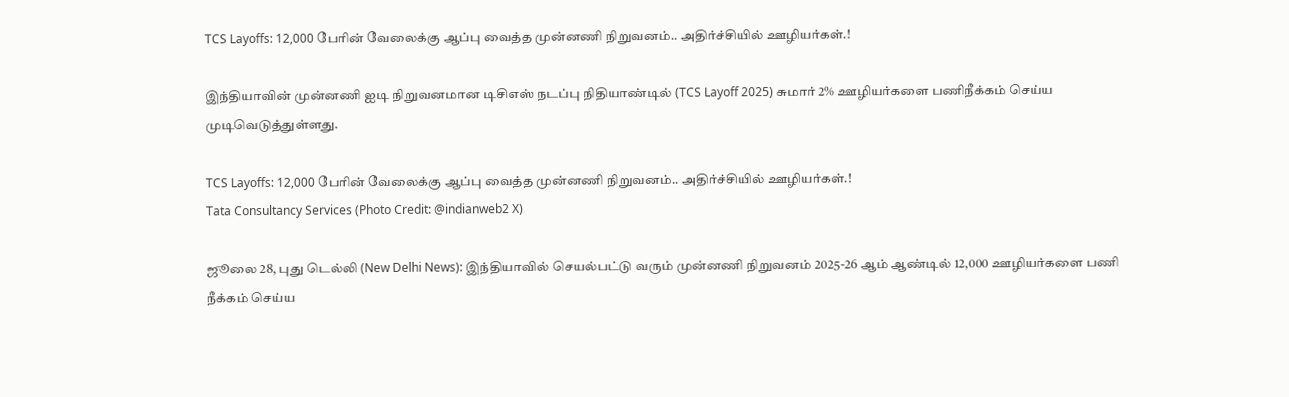TCS Layoffs: 12,000 பேரின் வேலைக்கு ஆப்பு வைத்த முன்னணி நிறுவனம்.. அதிர்ச்சியில் ஊழியர்கள்.!

இந்தியாவின் முன்னணி ஐடி நிறுவனமான டிசிஎஸ் நடப்பு நிதியாண்டில் (TCS Layoff 2025) சுமார் 2% ஊழியர்களை பணிநீக்கம் செய்ய முடிவெடுத்துள்ளது.

TCS Layoffs: 12,000 பேரின் வேலைக்கு ஆப்பு வைத்த முன்னணி நிறுவனம்.. அதிர்ச்சியில் ஊழியர்கள்.!
Tata Consultancy Services (Photo Credit: @indianweb2 X)

ஜூலை 28, புது டெல்லி (New Delhi News): இந்தியாவில் செயல்பட்டு வரும் முன்னணி நிறுவனம் 2025-26 ஆம் ஆண்டில் 12,000 ஊழியர்களை பணி நீக்கம் செய்ய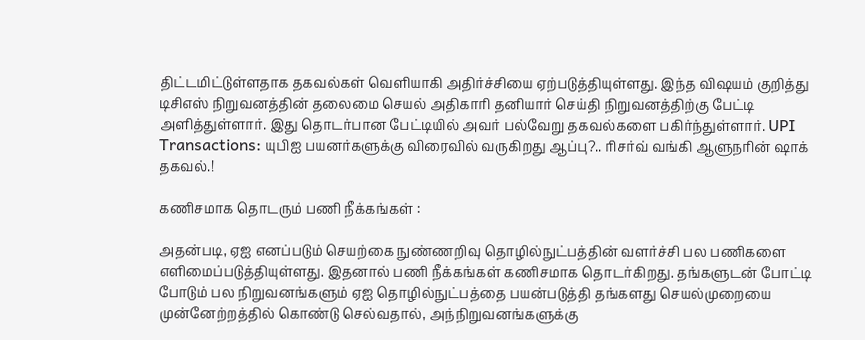திட்டமிட்டுள்ளதாக தகவல்கள் வெளியாகி அதிர்ச்சியை ஏற்படுத்தியுள்ளது. இந்த விஷயம் குறித்து டிசிஎஸ் நிறுவனத்தின் தலைமை செயல் அதிகாரி தனியார் செய்தி நிறுவனத்திற்கு பேட்டி அளித்துள்ளார். இது தொடர்பான பேட்டியில் அவர் பல்வேறு தகவல்களை பகிர்ந்துள்ளார். UPI Transactions: யுபிஐ பயனர்களுக்கு விரைவில் வருகிறது ஆப்பு?.. ரிசர்வ் வங்கி ஆளுநரின் ஷாக் தகவல்.!

கணிசமாக தொடரும் பணி நீக்கங்கள் :

அதன்படி, ஏஐ எனப்படும் செயற்கை நுண்ணறிவு தொழில்நுட்பத்தின் வளர்ச்சி பல பணிகளை எளிமைப்படுத்தியுள்ளது. இதனால் பணி நீக்கங்கள் கணிசமாக தொடர்கிறது. தங்களுடன் போட்டி போடும் பல நிறுவனங்களும் ஏஐ தொழில்நுட்பத்தை பயன்படுத்தி தங்களது செயல்முறையை முன்னேற்றத்தில் கொண்டு செல்வதால், அந்நிறுவனங்களுக்கு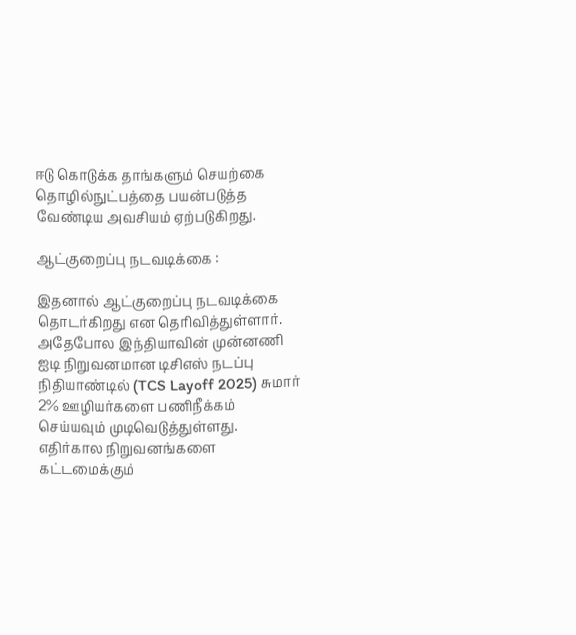ஈடு கொடுக்க தாங்களும் செயற்கை தொழில்நுட்பத்தை பயன்படுத்த வேண்டிய அவசியம் ஏற்படுகிறது.

ஆட்குறைப்பு நடவடிக்கை :

இதனால் ஆட்குறைப்பு நடவடிக்கை தொடர்கிறது என தெரிவித்துள்ளார். அதேபோல இந்தியாவின் முன்னணி ஐடி நிறுவனமான டிசிஎஸ் நடப்பு நிதியாண்டில் (TCS Layoff 2025) சுமார் 2% ஊழியர்களை பணிநீக்கம் செய்யவும் முடிவெடுத்துள்ளது. எதிர்கால நிறுவனங்களை கட்டமைக்கும்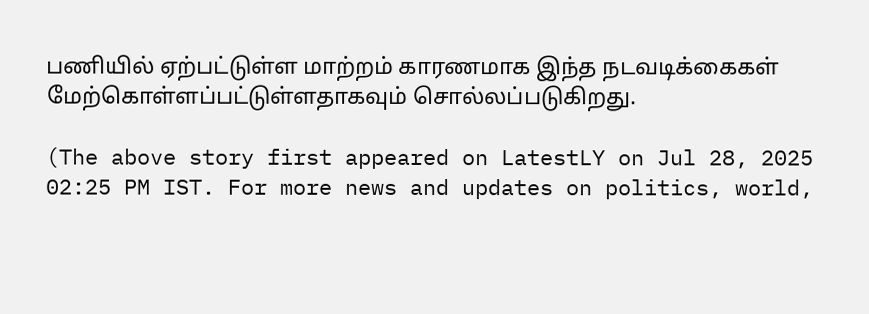பணியில் ஏற்பட்டுள்ள மாற்றம் காரணமாக இந்த நடவடிக்கைகள் மேற்கொள்ளப்பட்டுள்ளதாகவும் சொல்லப்படுகிறது.

(The above story first appeared on LatestLY on Jul 28, 2025 02:25 PM IST. For more news and updates on politics, world,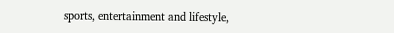sports, entertainment and lifestyle,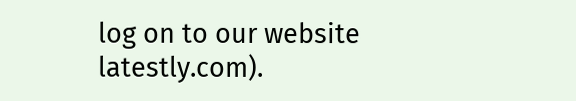log on to our website latestly.com).